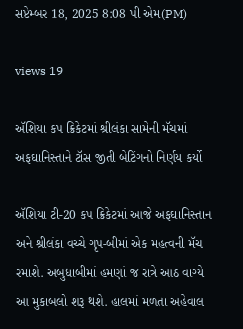સપ્ટેમ્બર 18, 2025 8:08 પી એમ(PM)

views 19

ઍશિયા કપ ક્રિકેટમાં શ્રીલંકા સામેની મૅચમાં અફઘાનિસ્તાને ટૉસ જીતી બેટિંગનો નિર્ણય કર્યો

ઍશિયા ટી-20 કપ ક્રિકેટમાં આજે અફઘાનિસ્તાન અને શ્રીલંકા વચ્ચે ગૃપ-બીમાં એક મહત્વની મૅચ રમાશે. અબુધાબીમાં હમણાં જ રાત્રે આઠ વાગ્યે આ મુકાબલો શરૂ થશે. હાલમાં મળતા અહેવાલ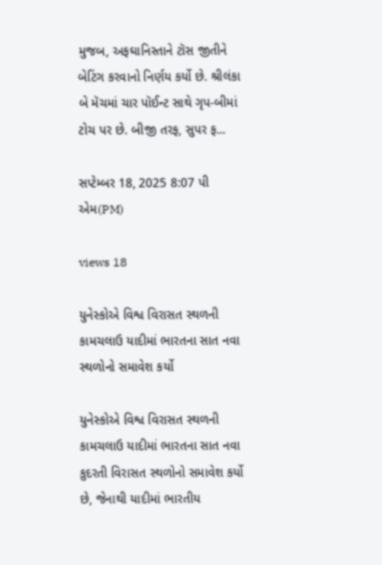મુજબ, અફઘાનિસ્તાને ટૉસ જીતીને બેટિંગ કરવાનો નિર્ણય કર્યો છે. શ્રીલંકા બે મૅચમાં ચાર પૉઈન્ટ સાથે ગૃપ-બીમાં ટોચ પર છે. બીજી તરફ, સુપર ફ...

સપ્ટેમ્બર 18, 2025 8:07 પી એમ(PM)

views 18

યુનેસ્કોએ વિશ્વ વિરાસત સ્થળની કામચલાઉ યાદીમાં ભારતના સાત નવા સ્થળોનો સમાવેશ કર્યો

યુનેસ્કોએ વિશ્વ વિરાસત સ્થળની કામચલાઉ યાદીમાં ભારતના સાત નવા કુદરતી વિરાસત સ્થળોનો સમાવેશ કર્યો છે, જેનાથી યાદીમાં ભારતીય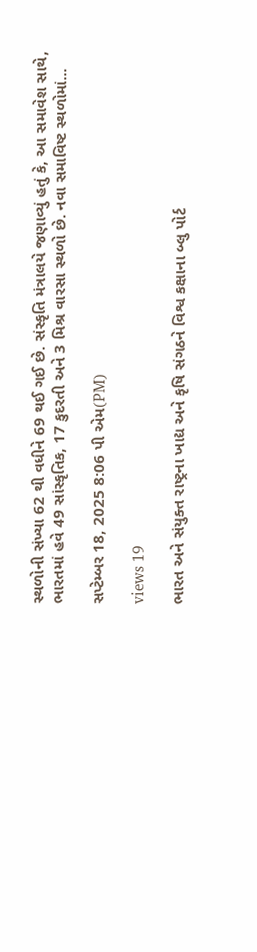સ્થળોની સંખ્યા 62 થી વધીને 69 થઈ ગઈ છે. સંસ્કૃતિ મંત્રાલયે જણાવ્યું હતું કે, આ સમાવેશ સાથે, ભારતમાં હવે 49 સાંસ્કૃતિક, 17 કુદરતી અને 3 મિશ્ર વારસા સ્થળો છે. નવા સમાવિષ્ટ સ્થળોમાં...

સપ્ટેમ્બર 18, 2025 8:06 પી એમ(PM)

views 19

ભારત અને સંયુક્ત રાષ્ટ્રના ખાદ્ય અને કૃષિ સંગઠને વિશ્વ કક્ષાના બ્લુ પોર્ટ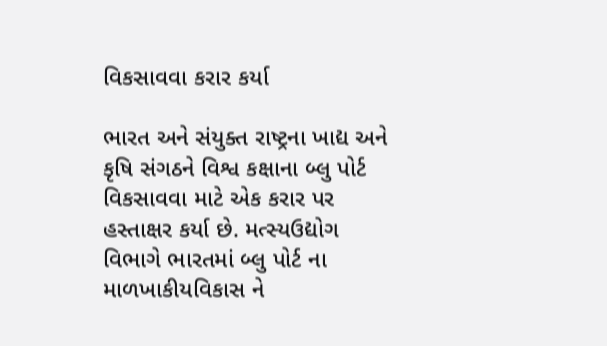વિકસાવવા કરાર કર્યા

ભારત અને સંયુક્ત રાષ્ટ્રના ખાદ્ય અને કૃષિ સંગઠને વિશ્વ કક્ષાના બ્લુ પોર્ટ વિકસાવવા માટે એક કરાર પર હસ્તાક્ષર કર્યા છે. મત્સ્યઉદ્યોગ વિભાગે ભારતમાં બ્લુ પોર્ટ ના માળખાકીયવિકાસ ને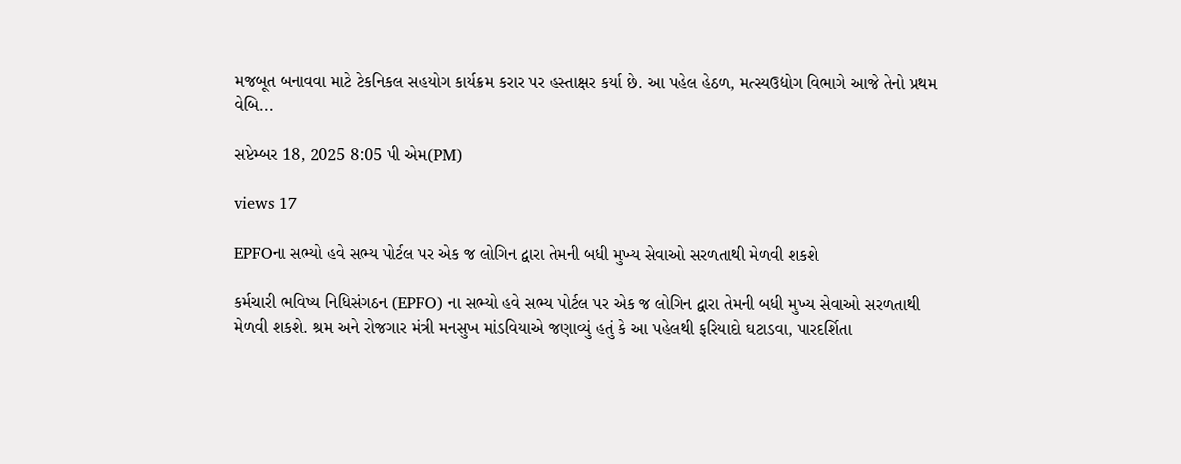મજબૂત બનાવવા માટે ટેકનિકલ સહયોગ કાર્યક્રમ કરાર પર હસ્તાક્ષર કર્યા છે. આ પહેલ હેઠળ, મત્સ્યઉદ્યોગ વિભાગે આજે તેનો પ્રથમ વેબિ...

સપ્ટેમ્બર 18, 2025 8:05 પી એમ(PM)

views 17

EPFOના સભ્યો હવે સભ્ય પોર્ટલ પર એક જ લોગિન દ્વારા તેમની બધી મુખ્ય સેવાઓ સરળતાથી મેળવી શકશે

કર્મચારી ભવિષ્ય નિધિસંગઠન (EPFO) ના સભ્યો હવે સભ્ય પોર્ટલ પર એક જ લોગિન દ્વારા તેમની બધી મુખ્ય સેવાઓ સરળતાથી મેળવી શકશે. શ્રમ અને રોજગાર મંત્રી મનસુખ માંડવિયાએ જણાવ્યું હતું કે આ પહેલથી ફરિયાદો ઘટાડવા, પારદર્શિતા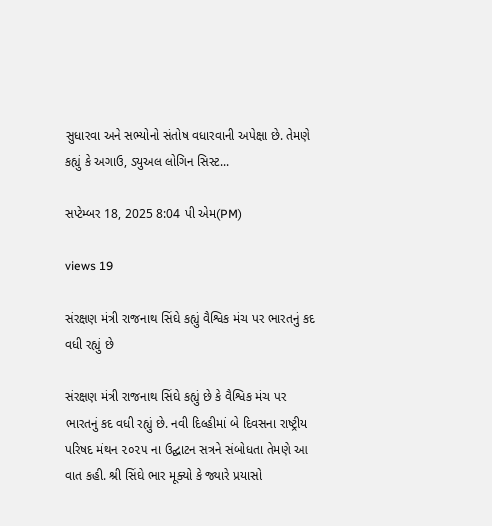સુધારવા અને સભ્યોનો સંતોષ વધારવાની અપેક્ષા છે. તેમણે કહ્યું કે અગાઉ, ડ્યુઅલ લોગિન સિસ્ટ...

સપ્ટેમ્બર 18, 2025 8:04 પી એમ(PM)

views 19

સંરક્ષણ મંત્રી રાજનાથ સિંઘે કહ્યું વૈશ્વિક મંચ પર ભારતનું કદ વધી રહ્યું છે

સંરક્ષણ મંત્રી રાજનાથ સિંઘે કહ્યું છે કે વૈશ્વિક મંચ પર ભારતનું કદ વધી રહ્યું છે. નવી દિલ્હીમાં બે દિવસના રાષ્ટ્રીય પરિષદ મંથન ૨૦૨૫ ના ઉદ્ઘાટન સત્રને સંબોધતા તેમણે આ વાત કહી. શ્રી સિંઘે ભાર મૂક્યો કે જ્યારે પ્રયાસો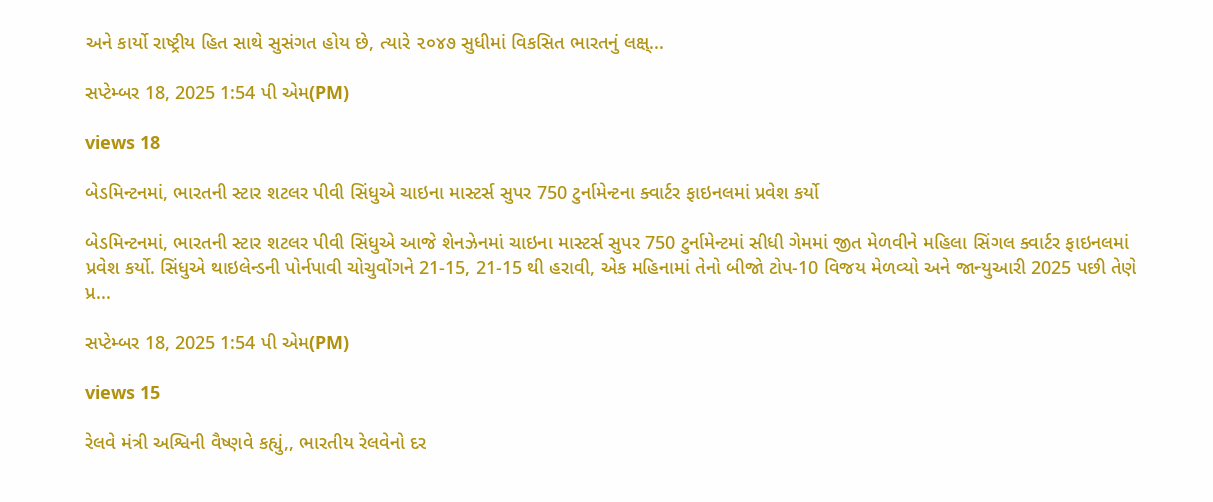અને કાર્યો રાષ્ટ્રીય હિત સાથે સુસંગત હોય છે, ત્યારે ૨૦૪૭ સુધીમાં વિકસિત ભારતનું લક્ષ્...

સપ્ટેમ્બર 18, 2025 1:54 પી એમ(PM)

views 18

બેડમિન્ટનમાં, ભારતની સ્ટાર શટલર પીવી સિંધુએ ચાઇના માસ્ટર્સ સુપર 750 ટુર્નામેન્ટના ક્વાર્ટર ફાઇનલમાં પ્રવેશ કર્યો

બેડમિન્ટનમાં, ભારતની સ્ટાર શટલર પીવી સિંધુએ આજે શેનઝેનમાં ચાઇના માસ્ટર્સ સુપર 750 ટુર્નામેન્ટમાં સીધી ગેમમાં જીત મેળવીને મહિલા સિંગલ ક્વાર્ટર ફાઇનલમાં પ્રવેશ કર્યો. સિંધુએ થાઇલેન્ડની પોર્નપાવી ચોચુવોંગને 21-15, 21-15 થી હરાવી, એક મહિનામાં તેનો બીજો ટોપ-10 વિજય મેળવ્યો અને જાન્યુઆરી 2025 પછી તેણે પ્ર...

સપ્ટેમ્બર 18, 2025 1:54 પી એમ(PM)

views 15

રેલવે મંત્રી અશ્વિની વૈષ્ણવે કહ્યું,, ભારતીય રેલવેનો દર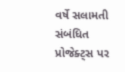વર્ષે સલામતી સંબંધિત પ્રોજેક્ટ્સ પર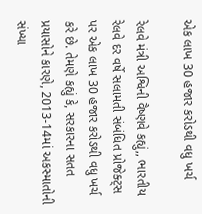એક લાખ 30 હજાર કરોડથી વધુ ખર્ચ

રેલવે મંત્રી અશ્વિની વૈષ્ણવે કહ્યું,, ભારતીય રેલવે દર વર્ષે સલામતી સંબંધિત પ્રોજેક્ટ્સ પર એક લાખ 30 હજાર કરોડથી વધુ ખર્ચ કરે છે. તેમણે કહ્યું કે, સરકારના સતત પ્રયાસોને કારણે, 2013-14માં અકસ્માતોની સંખ્યા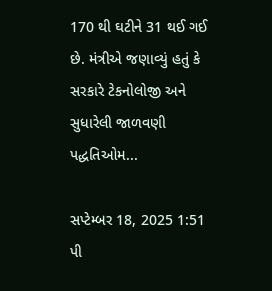170 થી ઘટીને 31 થઈ ગઈ છે. મંત્રીએ જણાવ્યું હતું કે સરકારે ટેકનોલોજી અને સુધારેલી જાળવણી પદ્ધતિઓમ...

સપ્ટેમ્બર 18, 2025 1:51 પી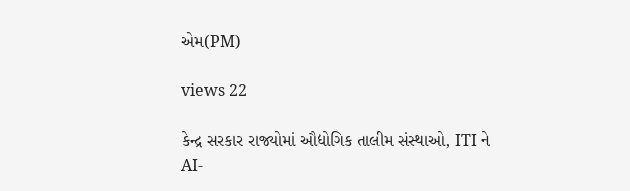એમ(PM)

views 22

કેન્દ્ર સરકાર રાજ્યોમાં ઔદ્યોગિક તાલીમ સંસ્થાઓ, ITI ને AI-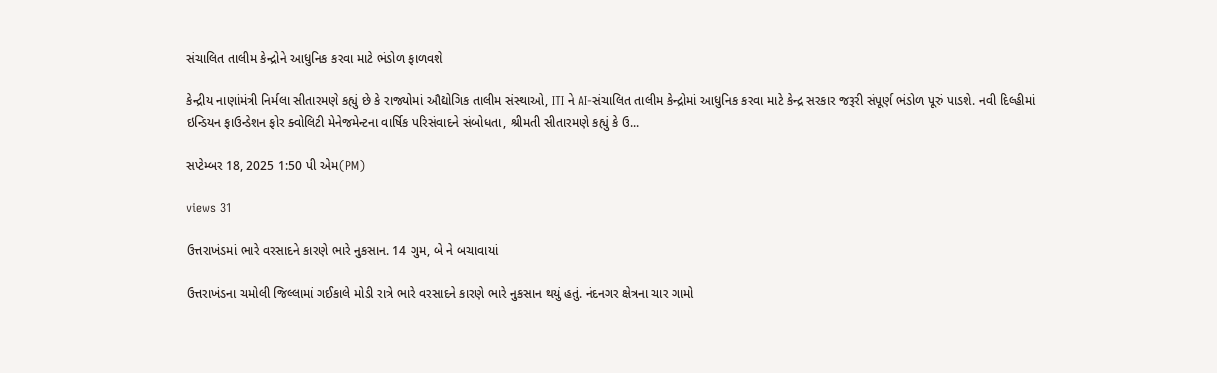સંચાલિત તાલીમ કેન્દ્રોને આધુનિક કરવા માટે ભંડોળ ફાળવશે

કેન્દ્રીય નાણાંમંત્રી નિર્મલા સીતારમણે કહ્યું છે કે રાજ્યોમાં ઔદ્યોગિક તાલીમ સંસ્થાઓ, ITI ને AI-સંચાલિત તાલીમ કેન્દ્રોમાં આધુનિક કરવા માટે કેન્દ્ર સરકાર જરૂરી સંપૂર્ણ ભંડોળ પૂરું પાડશે. નવી દિલ્હીમાં ઇન્ડિયન ફાઉન્ડેશન ફોર ક્વોલિટી મેનેજમેન્ટના વાર્ષિક પરિસંવાદને સંબોધતા, શ્રીમતી સીતારમણે કહ્યું કે ઉ...

સપ્ટેમ્બર 18, 2025 1:50 પી એમ(PM)

views 31

ઉત્તરાખંડમાં ભારે વરસાદને કારણે ભારે નુકસાન. 14 ગુમ, બે ને બચાવાયાં

ઉત્તરાખંડના ચમોલી જિલ્લામાં ગઈકાલે મોડી રાત્રે ભારે વરસાદને કારણે ભારે નુકસાન થયું હતું. નંદનગર ક્ષેત્રના ચાર ગામો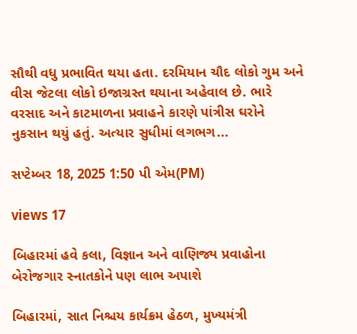સૌથી વધુ પ્રભાવિત થયા હતા. દરમિયાન ચૌદ લોકો ગુમ અને વીસ જેટલા લોકો ઇજાગ્રસ્ત થયાના અહેવાલ છે. ભારે વરસાદ અને કાટમાળના પ્રવાહને કારણે પાંત્રીસ ઘરોને નુકસાન થયું હતું. અત્યાર સુધીમાં લગભગ...

સપ્ટેમ્બર 18, 2025 1:50 પી એમ(PM)

views 17

બિહારમાં હવે કલા, વિજ્ઞાન અને વાણિજ્ય પ્રવાહોના બેરોજગાર સ્નાતકોને પણ લાભ અપાશે

બિહારમાં, સાત નિશ્ચય કાર્યક્રમ હેઠળ, મુખ્યમંત્રી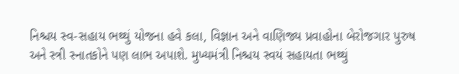નિશ્ચય સ્વ-સહાય ભથ્થું યોજના હવે કલા, વિજ્ઞાન અને વાણિજ્ય પ્રવાહોના બેરોજગાર પુરુષ અને સ્ત્રી સ્નાતકોને પણ લાભ અપાશે. મુખ્યમંત્રી નિશ્ચય સ્વયં સહાયતા ભથ્થું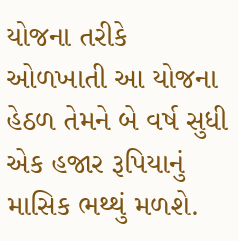યોજના તરીકે ઓળખાતી આ યોજના હેઠળ તેમને બે વર્ષ સુધી એક હજાર રૂપિયાનું માસિક ભથ્થું મળશે.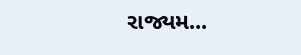રાજ્યમ...